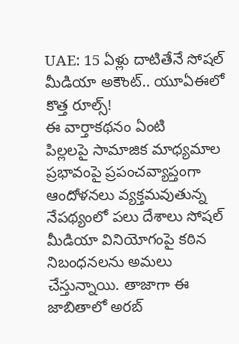UAE: 15 ఏళ్లు దాటితేనే సోషల్ మీడియా అకౌంట్.. యూఏఈలో కొత్త రూల్స్!
ఈ వార్తాకథనం ఏంటి
పిల్లలపై సామాజిక మాధ్యమాల ప్రభావంపై ప్రపంచవ్యాప్తంగా ఆందోళనలు వ్యక్తమవుతున్న నేపథ్యంలో పలు దేశాలు సోషల్ మీడియా వినియోగంపై కఠిన నిబంధనలను అమలు చేస్తున్నాయి. తాజాగా ఈ జాబితాలో అరబ్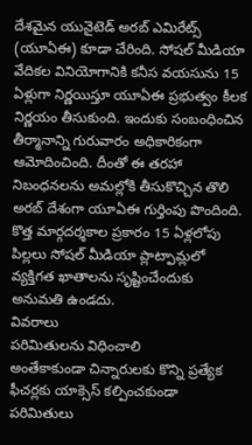దేశమైన యునైటెడ్ అరబ్ ఎమిరేట్స్ (యూఏఈ) కూడా చేరింది. సోషల్ మీడియా వేదికల వినియోగానికి కనీస వయసును 15 ఏళ్లుగా నిర్ణయిస్తూ యూఏఈ ప్రభుత్వం కీలక నిర్ణయం తీసుకుంది. ఇందుకు సంబంధించిన తీర్మానాన్ని గురువారం అధికారికంగా ఆమోదించింది. దీంతో ఈ తరహా నిబంధనలను అమల్లోకి తీసుకొచ్చిన తొలి అరబ్ దేశంగా యూఏఈ గుర్తింపు పొందింది. కొత్త మార్గదర్శకాల ప్రకారం 15 ఏళ్లలోపు పిల్లలు సోషల్ మీడియా ప్లాట్ఫామ్లలో వ్యక్తిగత ఖాతాలను సృష్టించేందుకు అనుమతి ఉండదు.
వివరాలు
పరిమితులను విధించాలి
అంతేకాకుండా చిన్నారులకు కొన్ని ప్రత్యేక ఫీచర్లకు యాక్సెస్ కల్పించకుండా పరిమితులు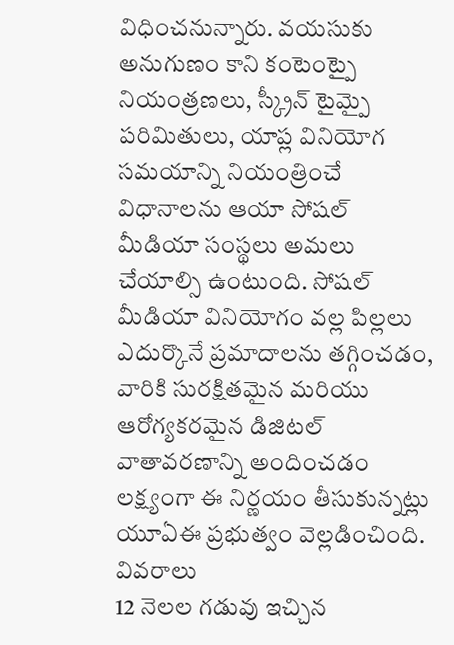విధించనున్నారు. వయసుకు అనుగుణం కాని కంటెంట్పై నియంత్రణలు, స్క్రీన్ టైమ్పై పరిమితులు, యాప్ల వినియోగ సమయాన్ని నియంత్రించే విధానాలను ఆయా సోషల్ మీడియా సంస్థలు అమలు చేయాల్సి ఉంటుంది. సోషల్ మీడియా వినియోగం వల్ల పిల్లలు ఎదుర్కొనే ప్రమాదాలను తగ్గించడం, వారికి సురక్షితమైన మరియు ఆరోగ్యకరమైన డిజిటల్ వాతావరణాన్ని అందించడం లక్ష్యంగా ఈ నిర్ణయం తీసుకున్నట్లు యూఏఈ ప్రభుత్వం వెల్లడించింది.
వివరాలు
12 నెలల గడువు ఇచ్చిన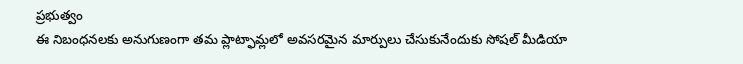ప్రభుత్వం
ఈ నిబంధనలకు అనుగుణంగా తమ ప్లాట్ఫామ్లలో అవసరమైన మార్పులు చేసుకునేందుకు సోషల్ మీడియా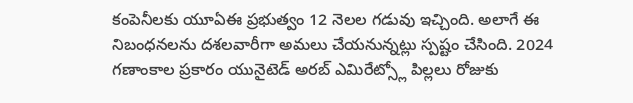కంపెనీలకు యూఏఈ ప్రభుత్వం 12 నెలల గడువు ఇచ్చింది. అలాగే ఈ నిబంధనలను దశలవారీగా అమలు చేయనున్నట్లు స్పష్టం చేసింది. 2024 గణాంకాల ప్రకారం యునైటెడ్ అరబ్ ఎమిరేట్స్లో పిల్లలు రోజుకు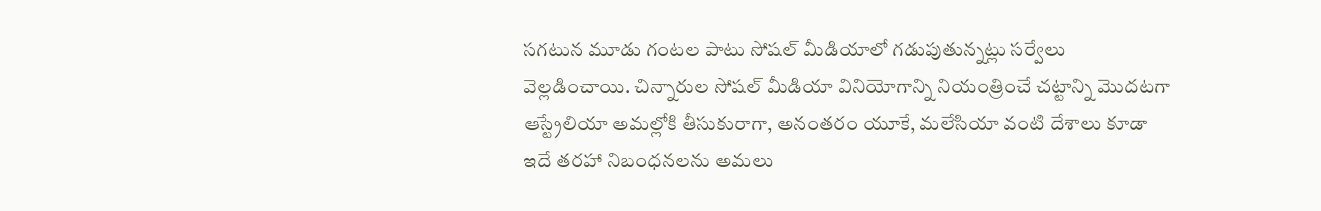సగటున మూడు గంటల పాటు సోషల్ మీడియాలో గడుపుతున్నట్లు సర్వేలు వెల్లడించాయి. చిన్నారుల సోషల్ మీడియా వినియోగాన్ని నియంత్రించే చట్టాన్ని మొదటగా ఆస్ట్రేలియా అమల్లోకి తీసుకురాగా, అనంతరం యూకే, మలేసియా వంటి దేశాలు కూడా ఇదే తరహా నిబంధనలను అమలు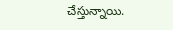చేస్తున్నాయి.